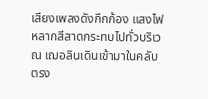เสียงเพลงดังกึกก้อง แสงไฟหลากสีสาดกระทบไปทั่วบริเวณ เฌอลินเดินเข้ามาในคลับ ตรง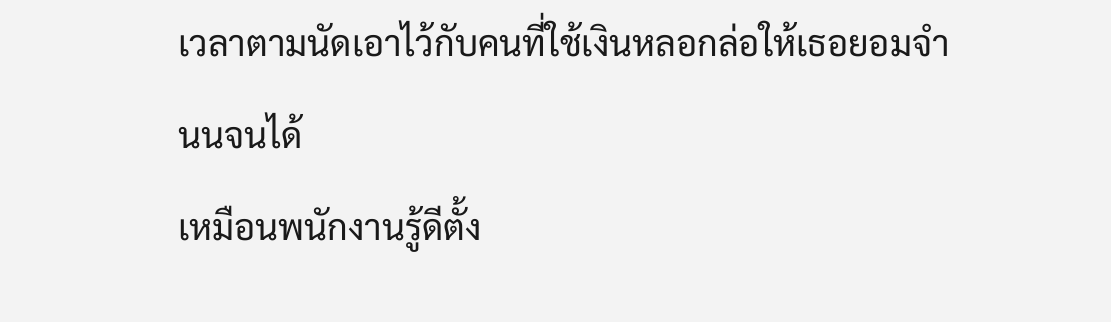เวลาตามนัดเอาไว้กับคนที่ใช้เงินหลอกล่อให้เธอยอมจำนนจนได้
เหมือนพนักงานรู้ดีตั้ง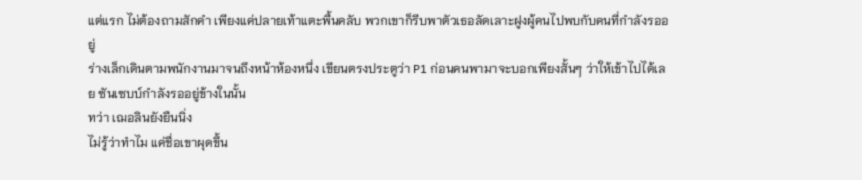แต่แรก ไม่ต้องถามสักคำ เพียงแค่ปลายเท้าแตะพื้นคลับ พวกเขาก็รีบพาตัวเธอลัดเลาะฝูงผู้คนไปพบกับคนที่กำลังรออยู่
ร่างเล็กเดินตามพนักงานมาจนถึงหน้าห้องหนึ่ง เขียนตรงประตูว่า P1 ก่อนคนพามาจะบอกเพียงสั้นๆ ว่าให้เข้าไปได้เลย ซันเซบบ์กำลังรออยู่ข้างในนั้น
ทว่า เฌอลินยังยืนนิ่ง
ไม่รู้ว่าทำไม แค่ชื่อเขาผุดขึ้น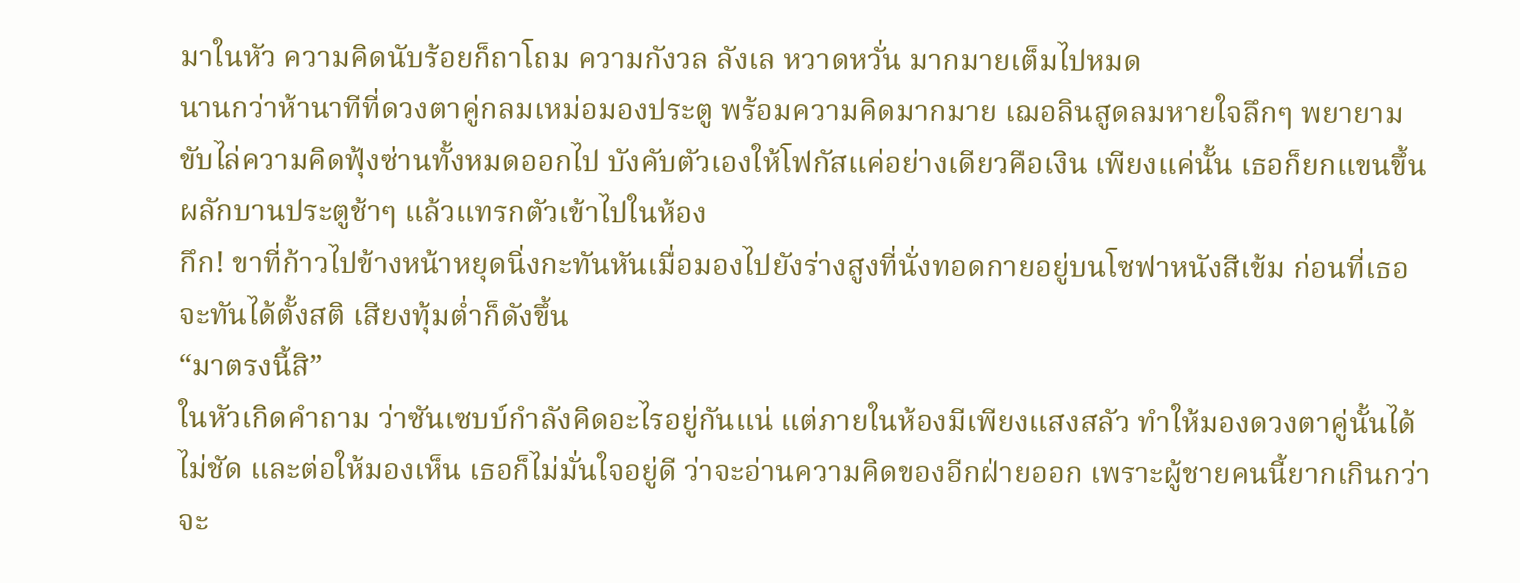มาในหัว ความคิดนับร้อยก็ถาโถม ความกังวล ลังเล หวาดหวั่น มากมายเต็มไปหมด
นานกว่าห้านาทีที่ดวงตาคู่กลมเหม่อมองประตู พร้อมความคิดมากมาย เฌอลินสูดลมหายใจลึกๆ พยายามขับไล่ความคิดฟุ้งซ่านทั้งหมดออกไป บังคับตัวเองให้โฟกัสแค่อย่างเดียวคือเงิน เพียงแค่นั้น เธอก็ยกแขนขึ้น ผลักบานประตูช้าๆ แล้วแทรกตัวเข้าไปในห้อง
กึก! ขาที่ก้าวไปข้างหน้าหยุดนิ่งกะทันหันเมื่อมองไปยังร่างสูงที่นั่งทอดกายอยู่บนโซฟาหนังสีเข้ม ก่อนที่เธอจะทันได้ตั้งสติ เสียงทุ้มต่ำก็ดังขึ้น
“มาตรงนี้สิ”
ในหัวเกิดคำถาม ว่าซันเซบบ์กำลังคิดอะไรอยู่กันแน่ แต่ภายในห้องมีเพียงแสงสลัว ทำให้มองดวงตาคู่นั้นได้ไม่ชัด และต่อให้มองเห็น เธอก็ไม่มั่นใจอยู่ดี ว่าจะอ่านความคิดของอีกฝ่ายออก เพราะผู้ชายคนนี้ยากเกินกว่าจะ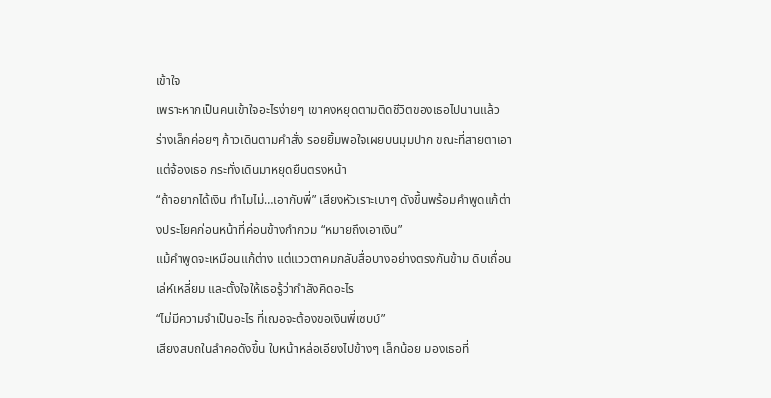เข้าใจ
เพราะหากเป็นคนเข้าใจอะไรง่ายๆ เขาคงหยุดตามติดชีวิตของเธอไปนานแล้ว
ร่างเล็กค่อยๆ ก้าวเดินตามคำสั่ง รอยยิ้มพอใจเผยบนมุมปาก ขณะที่สายตาเอาแต่จ้องเธอ กระทั่งเดินมาหยุดยืนตรงหน้า
“ถ้าอยากได้เงิน ทำไมไม่…เอากับพี่” เสียงหัวเราะเบาๆ ดังขึ้นพร้อมคำพูดแก้ต่างประโยคก่อนหน้าที่ค่อนข้างกำกวม “หมายถึงเอาเงิน”
แม้คำพูดจะเหมือนแก้ต่าง แต่แววตาคมกลับสื่อบางอย่างตรงกันข้าม ดิบเถื่อน เล่ห์เหลี่ยม และตั้งใจให้เธอรู้ว่ากำลังคิดอะไร
“ไม่มีความจำเป็นอะไร ที่เฌอจะต้องขอเงินพี่เซบบ์”
เสียงสบถในลำคอดังขึ้น ใบหน้าหล่อเอียงไปข้างๆ เล็กน้อย มองเธอที่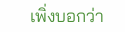เพิ่งบอกว่า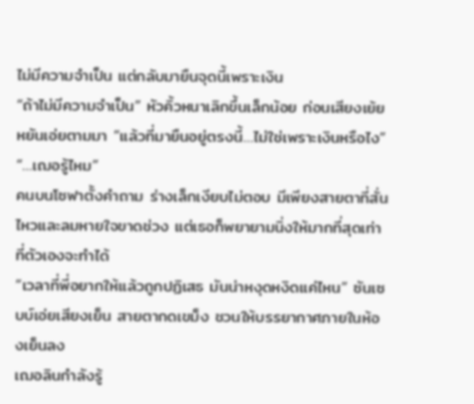ไม่มีความจำเป็น แต่กลับมายืนจุดนี้เพราะเงิน
“ถ้าไม่มีความจำเป็น” หัวคิ้วหนาเลิกขึ้นเล็กน้อย ก่อนเสียงเย้ยหยันเอ่ยตามมา “แล้วที่มายืนอยู่ตรงนี้…ไม่ใช่เพราะเงินหรือไง”
“…เฌอรู้ไหม”
คนบนโซฟาตั้งคำถาม ร่างเล็กเงียบไม่ตอบ มีเพียงสายตาที่สั่นไหวและลมหายใจขาดช่วง แต่เธอก็พยายามนิ่งให้มากที่สุดเท่าที่ตัวเองจะทำได้
“เวลาที่พี่อยากให้แล้วถูกปฏิเสธ มันน่าหงุดหงิดแค่ไหน” ซันเซบบ์เอ่ยเสียงเย็น สายตากดเขม็ง ชวนให้บรรยากาศภายในห้องเย็นลง
เฌอลินกำลังรู้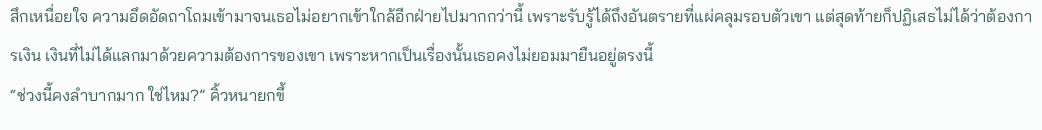สึกเหนื่อยใจ ความอึดอัดถาโถมเข้ามาจนเธอไม่อยากเข้าใกล้อีกฝ่ายไปมากกว่านี้ เพราะรับรู้ได้ถึงอันตรายที่แผ่คลุมรอบตัวเขา แต่สุดท้ายก็ปฏิเสธไม่ได้ว่าต้องการเงิน เงินที่ไม่ได้แลกมาด้วยความต้องการของเขา เพราะหากเป็นเรื่องนั้นเธอคงไม่ยอมมายืนอยู่ตรงนี้
“ช่วงนี้คงลำบากมาก ใช่ไหม?” คิ้วหนายกขึ้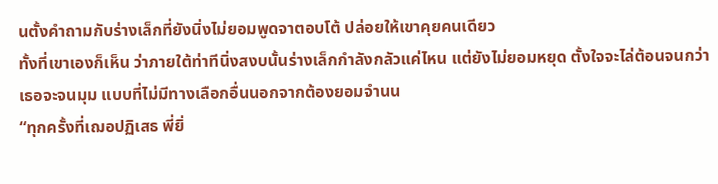นตั้งคำถามกับร่างเล็กที่ยังนิ่งไม่ยอมพูดจาตอบโต้ ปล่อยให้เขาคุยคนเดียว
ทั้งที่เขาเองก็เห็น ว่าภายใต้ท่าทีนิ่งสงบนั้นร่างเล็กกำลังกลัวแค่ไหน แต่ยังไม่ยอมหยุด ตั้งใจจะไล่ต้อนจนกว่าเธอจะจนมุม แบบที่ไม่มีทางเลือกอื่นนอกจากต้องยอมจำนน
“ทุกครั้งที่เฌอปฏิเสธ พี่ยิ่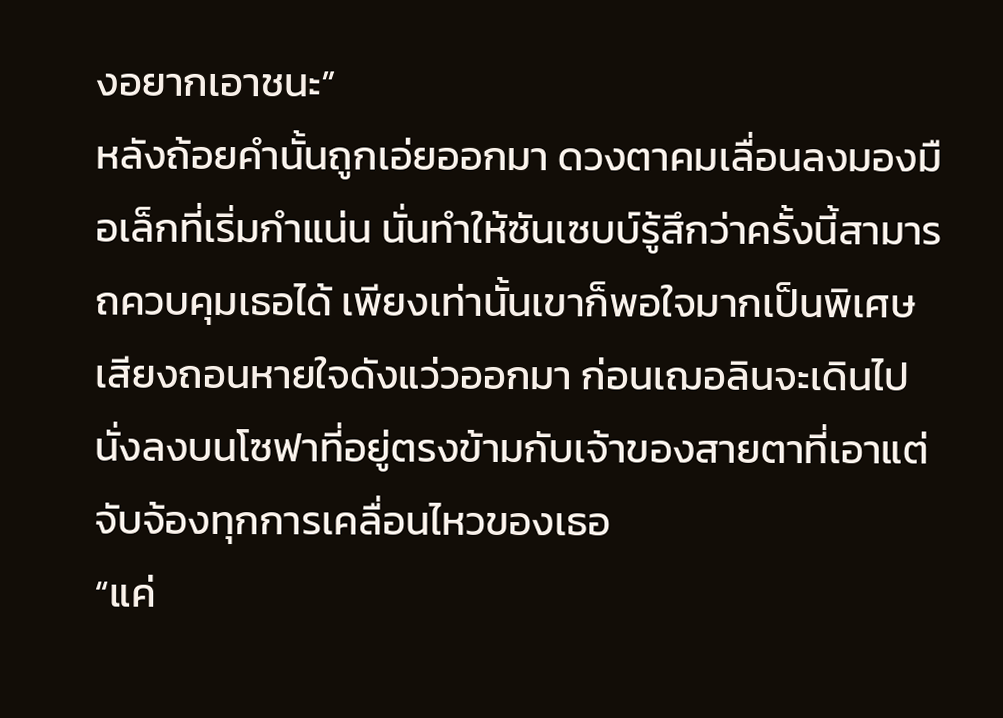งอยากเอาชนะ”
หลังถ้อยคำนั้นถูกเอ่ยออกมา ดวงตาคมเลื่อนลงมองมือเล็กที่เริ่มกำแน่น นั่นทำให้ซันเซบบ์รู้สึกว่าครั้งนี้สามารถควบคุมเธอได้ เพียงเท่านั้นเขาก็พอใจมากเป็นพิเศษ
เสียงถอนหายใจดังแว่วออกมา ก่อนเฌอลินจะเดินไปนั่งลงบนโซฟาที่อยู่ตรงข้ามกับเจ้าของสายตาที่เอาแต่จับจ้องทุกการเคลื่อนไหวของเธอ
“แค่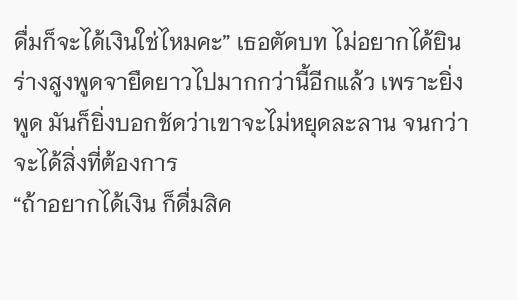ดื่มก็จะได้เงินใช่ไหมคะ” เธอตัดบท ไม่อยากได้ยินร่างสูงพูดจายืดยาวไปมากกว่านี้อีกแล้ว เพราะยิ่งพูด มันก็ยิ่งบอกชัดว่าเขาจะไม่หยุดละลาน จนกว่าจะได้สิ่งที่ต้องการ
“ถ้าอยากได้เงิน ก็ดื่มสิค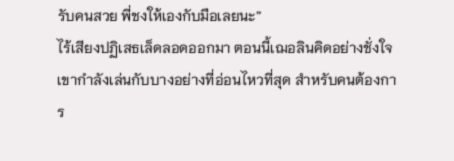รับคนสวย พี่ชงให้เองกับมือเลยนะ”
ไร้เสียงปฏิเสธเล็ดลอดออกมา ตอนนี้เฌอลินคิดอย่างชั่งใจ เขากำลังเล่นกับบางอย่างที่อ่อนไหวที่สุด สำหรับคนต้องการ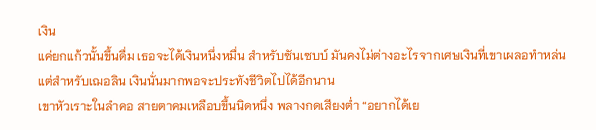เงิน
แค่ยกแก้วนั้นขึ้นดื่ม เธอจะได้เงินหนึ่งหมื่น สำหรับซันเซบบ์ มันคงไม่ต่างอะไรจากเศษเงินที่เขาเผลอทำหล่น แต่สำหรับเฌอลิน เงินนั่นมากพอจะประทังชีวิตไปได้อีกนาน
เขาหัวเราะในลำคอ สายตาคมเหลือบขึ้นนิดหนึ่ง พลางกดเสียงต่ำ “อยากได้เย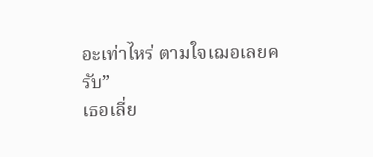อะเท่าไหร่ ตามใจเฌอเลยครับ”
เธอเลี่ย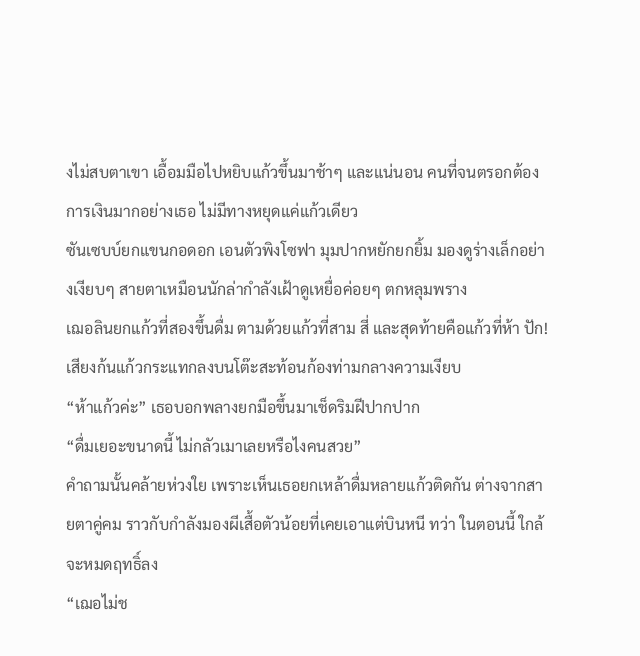งไม่สบตาเขา เอื้อมมือไปหยิบแก้วขึ้นมาช้าๆ และแน่นอน คนที่จนตรอกต้องการเงินมากอย่างเธอ ไม่มีทางหยุดแค่แก้วเดียว
ซันเซบบ์ยกแขนกอดอก เอนตัวพิงโซฟา มุมปากหยักยกยิ้ม มองดูร่างเล็กอย่างเงียบๆ สายตาเหมือนนักล่ากำลังเฝ้าดูเหยื่อค่อยๆ ตกหลุมพราง
เฌอลินยกแก้วที่สองขึ้นดื่ม ตามด้วยแก้วที่สาม สี่ และสุดท้ายคือแก้วที่ห้า ปัก! เสียงก้นแก้วกระแทกลงบนโต๊ะสะท้อนก้องท่ามกลางความเงียบ
“ห้าแก้วค่ะ” เธอบอกพลางยกมือขึ้นมาเช็ดริมฝีปากปาก
“ดื่มเยอะขนาดนี้ ไม่กลัวเมาเลยหรือไงคนสวย”
คำถามนั้นคล้ายห่วงใย เพราะเห็นเธอยกเหล้าดื่มหลายแก้วติดกัน ต่างจากสายตาคู่คม ราวกับกำลังมองผีเสื้อตัวน้อยที่เคยเอาแต่บินหนี ทว่า ในตอนนี้ ใกล้จะหมดฤทธิ์ลง
“เฌอไม่ช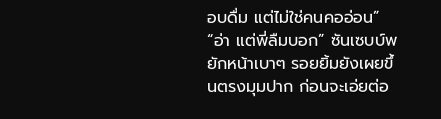อบดื่ม แต่ไม่ใช่คนคออ่อน”
“อ่า แต่พี่ลืมบอก” ซันเซบบ์พยักหน้าเบาๆ รอยยิ้มยังเผยขึ้นตรงมุมปาก ก่อนจะเอ่ยต่อ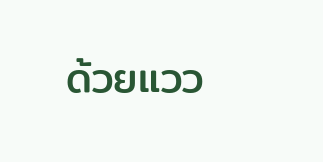ด้วยแวว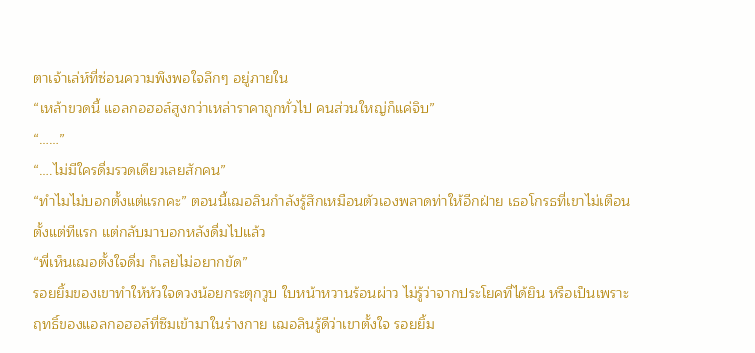ตาเจ้าเล่ห์ที่ซ่อนความพึงพอใจลึกๆ อยู่ภายใน
“เหล้าขวดนี้ แอลกอฮอล์สูงกว่าเหล่าราคาถูกทั่วไป คนส่วนใหญ่ก็แค่จิบ”
“……”
“….ไม่มีใครดื่มรวดเดียวเลยสักคน”
“ทำไมไม่บอกตั้งแต่แรกคะ” ตอนนี้เฌอลินกำลังรู้สึกเหมือนตัวเองพลาดท่าให้อีกฝ่าย เธอโกรธที่เขาไม่เตือนตั้งแต่ทีแรก แต่กลับมาบอกหลังดื่มไปแล้ว
“พี่เห็นเฌอตั้งใจดื่ม ก็เลยไม่อยากขัด”
รอยยิ้มของเขาทำให้หัวใจดวงน้อยกระตุกวูบ ใบหน้าหวานร้อนผ่าว ไม่รู้ว่าจากประโยคที่ได้ยิน หรือเป็นเพราะฤทธิ์ของแอลกอฮอล์ที่ซึมเข้ามาในร่างกาย เฌอลินรู้ดีว่าเขาตั้งใจ รอยยิ้ม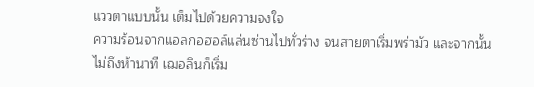แววตาแบบนั้น เต็มไปด้วยความจงใจ
ความร้อนจากแอลกอฮอล์แล่นซ่านไปทั่วร่าง จนสายตาเริ่มพร่ามัว และจากนั้นไม่ถึงห้านาที เฌอลินก็เริ่ม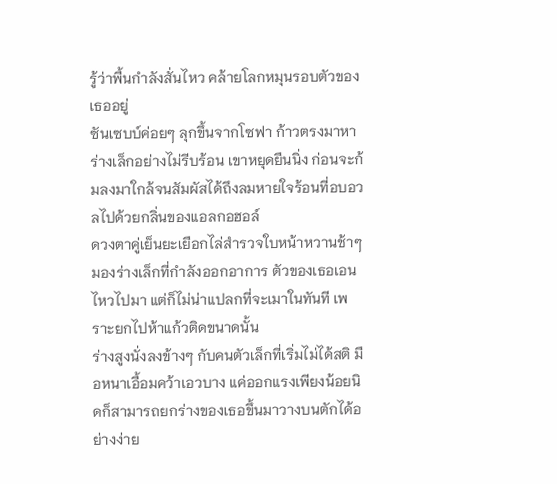รู้ว่าพื้นกำลังสั่นไหว คล้ายโลกหมุนรอบตัวของเธออยู่
ซันเซบบ์ค่อยๆ ลุกขึ้นจากโซฟา ก้าวตรงมาหาร่างเล็กอย่างไม่รีบร้อน เขาหยุดยืนนิ่ง ก่อนจะก้มลงมาใกล้จนสัมผัสได้ถึงลมหายใจร้อนที่อบอวลไปด้วยกลิ่นของแอลกอฮอล์
ดวงตาคู่เย็นยะเยือกไล่สำรวจใบหน้าหวานช้าๆ มองร่างเล็กที่กำลังออกอาการ ตัวของเธอเอนไหวไปมา แต่ก็ไม่น่าแปลกที่จะเมาในทันที เพราะยกไปห้าแก้วติดขนาดนั้น
ร่างสูงนั่งลงข้างๆ กับคนตัวเล็กที่เริ่มไม่ได้สติ มือหนาเอื้อมคว้าเอวบาง แค่ออกแรงเพียงน้อยนิดก็สามารถยกร่างของเธอขึ้นมาวางบนตักได้อย่างง่าย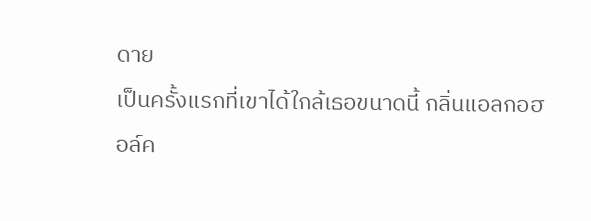ดาย
เป็นครั้งแรกที่เขาได้ใกล้เธอขนาดนี้ กลิ่นแอลกอฮอล์ค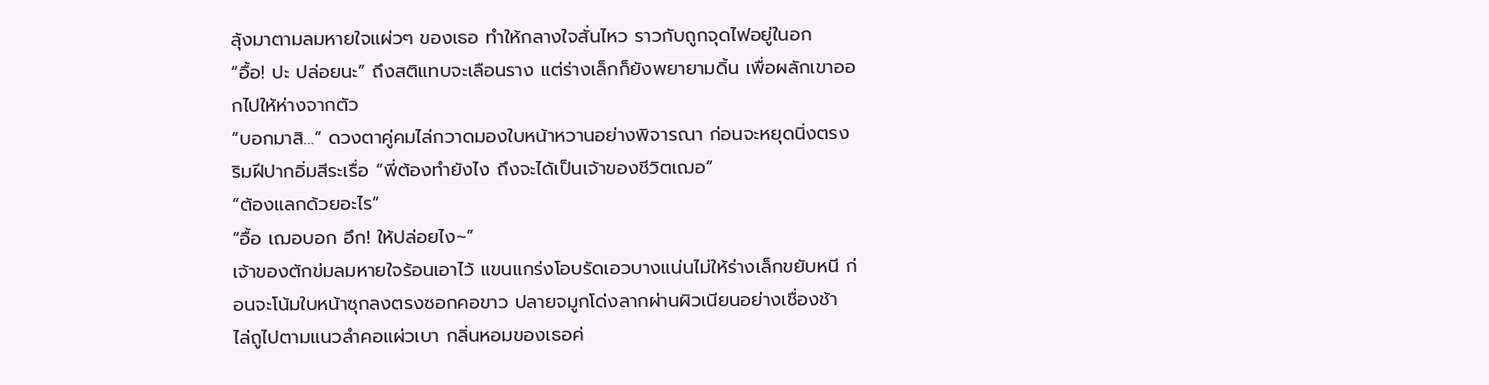ลุ้งมาตามลมหายใจแผ่วๆ ของเธอ ทำให้กลางใจสั่นไหว ราวกับถูกจุดไฟอยู่ในอก
“อื้อ! ปะ ปล่อยนะ” ถึงสติแทบจะเลือนราง แต่ร่างเล็กก็ยังพยายามดิ้น เพื่อผลักเขาออกไปให้ห่างจากตัว
“บอกมาสิ…” ดวงตาคู่คมไล่กวาดมองใบหน้าหวานอย่างพิจารณา ก่อนจะหยุดนิ่งตรงริมฝีปากอิ่มสีระเรื่อ “พี่ต้องทำยังไง ถึงจะได้เป็นเจ้าของชีวิตเฌอ”
“ต้องแลกด้วยอะไร”
“อื้อ เฌอบอก อึก! ให้ปล่อยไง~”
เจ้าของตักข่มลมหายใจร้อนเอาไว้ แขนแกร่งโอบรัดเอวบางแน่นไม่ให้ร่างเล็กขยับหนี ก่อนจะโน้มใบหน้าซุกลงตรงซอกคอขาว ปลายจมูกโด่งลากผ่านผิวเนียนอย่างเชื่องช้า ไล่ถูไปตามแนวลำคอแผ่วเบา กลิ่นหอมของเธอค่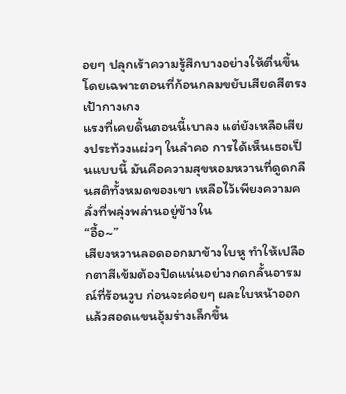อยๆ ปลุกเร้าความรู้สึกบางอย่างให้ตื่นขึ้น โดยเฉพาะตอนที่ก้อนกลมขยับเสียดสีตรงเป้ากางเกง
แรงที่เคยดิ้นตอนนี้เบาลง แต่ยังเหลือเสียงประท้วงแผ่วๆ ในลำคอ การได้เห็นเธอเป็นแบบนี้ มันคือความสุขหอมหวานที่ดูดกลืนสติทั้งหมดของเขา เหลือไว้เพียงความคลั่งที่พลุ่งพล่านอยู่ข้างใน
“อื้อ~”
เสียงหวานลอดออกมาข้างใบหู ทำให้เปลือกตาสีเข้มต้องปิดแน่นอย่างกดกลั้นอารมณ์ที่ร้อนวูบ ก่อนจะค่อยๆ ผละใบหน้าออก แล้วสอดแขนอุ้มร่างเล็กขึ้น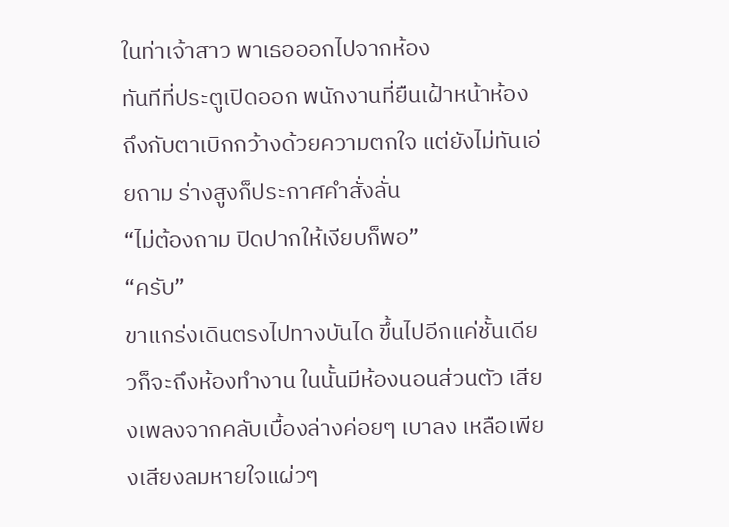ในท่าเจ้าสาว พาเธอออกไปจากห้อง
ทันทีที่ประตูเปิดออก พนักงานที่ยืนเฝ้าหน้าห้องถึงกับตาเบิกกว้างด้วยความตกใจ แต่ยังไม่ทันเอ่ยถาม ร่างสูงก็ประกาศคำสั่งลั่น
“ไม่ต้องถาม ปิดปากให้เงียบก็พอ”
“ครับ”
ขาแกร่งเดินตรงไปทางบันได ขึ้นไปอีกแค่ชั้นเดียวก็จะถึงห้องทำงาน ในนั้นมีห้องนอนส่วนตัว เสียงเพลงจากคลับเบื้องล่างค่อยๆ เบาลง เหลือเพียงเสียงลมหายใจแผ่วๆ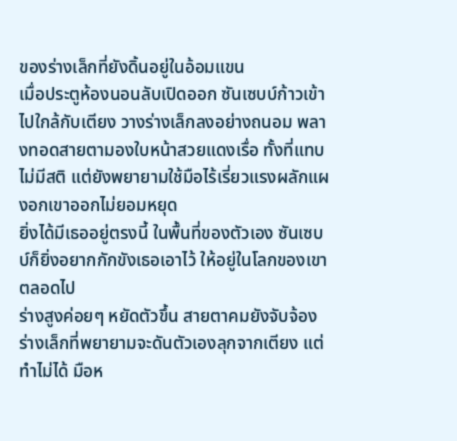ของร่างเล็กที่ยังดิ้นอยู่ในอ้อมแขน
เมื่อประตูห้องนอนลับเปิดออก ซันเซบบ์ก้าวเข้าไปใกล้กับเตียง วางร่างเล็กลงอย่างถนอม พลางทอดสายตามองใบหน้าสวยแดงเรื่อ ทั้งที่แทบไม่มีสติ แต่ยังพยายามใช้มือไร้เรี่ยวแรงผลักแผงอกเขาออกไม่ยอมหยุด
ยิ่งได้มีเธออยู่ตรงนี้ ในพื้นที่ของตัวเอง ซันเซบบ์ก็ยิ่งอยากกักขังเธอเอาไว้ ให้อยู่ในโลกของเขาตลอดไป
ร่างสูงค่อยๆ หยัดตัวขึ้น สายตาคมยังจับจ้องร่างเล็กที่พยายามจะดันตัวเองลุกจากเตียง แต่ทำไม่ได้ มือห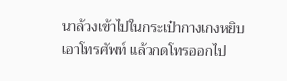นาล้วงเข้าไปในกระเป๋ากางเกงหยิบเอาโทรศัพท์ แล้วกดโทรออกไป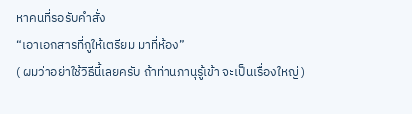หาคนที่รอรับคำสั่ง
“เอาเอกสารที่กูให้เตรียม มาที่ห้อง”
( ผมว่าอย่าใช้วิธีนี้เลยครับ ถ้าท่านภานุรู้เข้า จะเป็นเรื่องใหญ่ )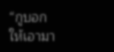“กูบอกให้เอามา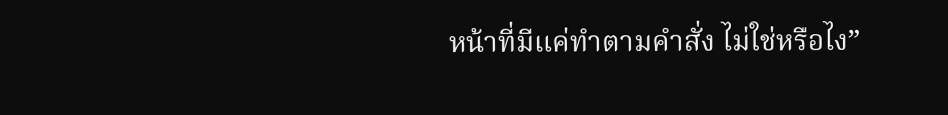หน้าที่มีแค่ทำตามคำสั่ง ไม่ใช่หรือไง”